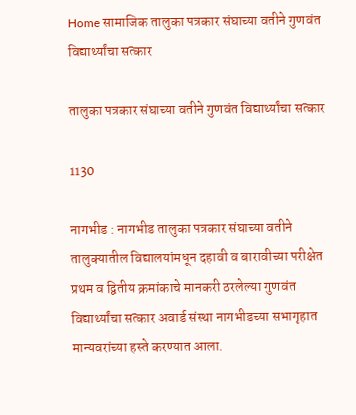Home सामाजिक तालुका पत्रकार संघाच्या वतीने गुणवंत विद्यार्थ्यांचा सत्कार

तालुका पत्रकार संघाच्या वतीने गुणवंत विद्यार्थ्यांचा सत्कार

1130

नागभीड : नागभीड तालुका पत्रकार संघाच्या वतीने तालुक्यातील विद्यालयांमधून दहावी व बारावीच्या परीक्षेत प्रथम व द्वितीय क्रमांकाचे मानकरी ठरलेल्या गुणवंत विद्यार्थ्यांचा सत्कार अवार्ड संस्था नागभीडच्या सभागृहात मान्यवरांच्या हस्ते करण्यात आला.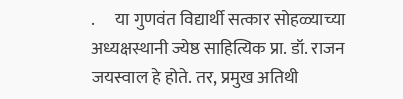.      या गुणवंत विद्यार्थी सत्कार सोहळ्याच्या अध्यक्षस्थानी ज्येष्ठ साहित्यिक प्रा. डॉ. राजन जयस्वाल हे होते. तर, प्रमुख अतिथी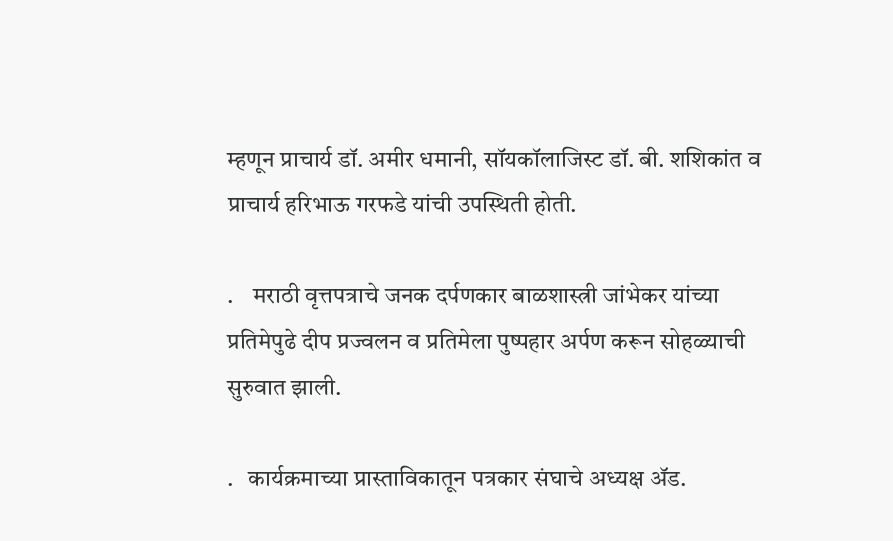म्हणून प्राचार्य डॉ. अमीर धमानी, सॉयकॉलाजिस्ट डॉ. बी. शशिकांत व प्राचार्य हरिभाऊ गरफडे यांची उपस्थिती होती.

.    मराठी वृत्तपत्राचे जनक दर्पणकार बाळशास्त्री जांभेकर यांच्या प्रतिमेपुढे दीप प्रज्वलन व प्रतिमेला पुष्पहार अर्पण करून सोहळ्याची सुरुवात झाली.

.   कार्यक्रमाच्या प्रास्ताविकातून पत्रकार संघाचे अध्यक्ष ॲड.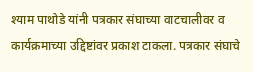श्याम पाथोडे यांनी पत्रकार संघाच्या वाटचालीवर व कार्यक्रमाच्या उद्दिष्टांवर प्रकाश टाकला. पत्रकार संघाचे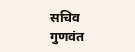सचिव गुणवंत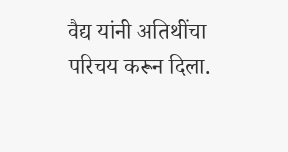वैद्य यांनी अतिथींचा परिचय करून दिला.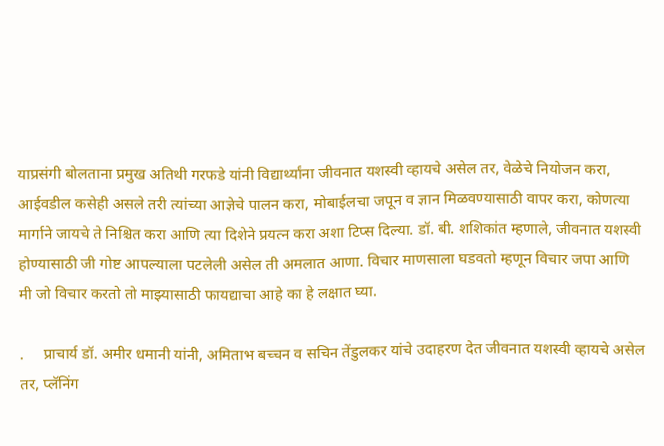याप्रसंगी बोलताना प्रमुख अतिथी गरफडे यांनी विद्यार्थ्यांना जीवनात यशस्वी व्हायचे असेल तर, वेळेचे नियोजन करा, आईवडील कसेही असले तरी त्यांच्या आज्ञेचे पालन करा, मोबाईलचा जपून व ज्ञान मिळवण्यासाठी वापर करा, कोणत्या मार्गाने जायचे ते निश्चित करा आणि त्या दिशेने प्रयत्न करा अशा टिप्स दिल्या. डॉ. बी. शशिकांत म्हणाले, जीवनात यशस्वी होण्यासाठी जी गोष्ट आपल्याला पटलेली असेल ती अमलात आणा. विचार माणसाला घडवतो म्हणून विचार जपा आणि मी जो विचार करतो तो माझ्यासाठी फायद्याचा आहे का हे लक्षात घ्या.

.     प्राचार्य डॉ. अमीर धमानी यांनी, अमिताभ बच्चन व सचिन तेंडुलकर यांचे उदाहरण देत जीवनात यशस्वी व्हायचे असेल तर, प्लॅनिंग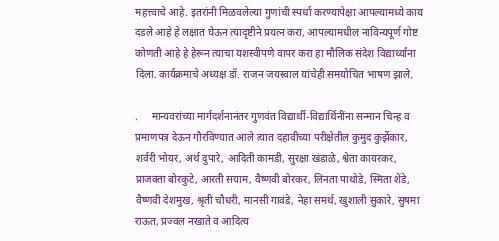महत्त्वाचे आहे. इतरांनी मिळवलेल्या गुणांची स्पर्धा करण्यापेक्षा आपल्यामध्ये काय दडले आहे हे लक्षात घेऊन त्यादृष्टीने प्रयत्न करा, आपल्यामधील नाविन्यपूर्ण गोष्ट कोणती आहे हे हेरून त्याचा यशस्वीपणे वापर करा हा मौलिक संदेश विद्यार्थ्यांना दिला. कार्यक्रमाचे अध्यक्ष डॉ. राजन जयस्वाल यांचेही समयोचित भाषण झाले.

.     मान्यवरांच्या मार्गदर्शनानंतर गुणवंत विद्यार्थी-विद्यार्थिनींना सन्मान चिन्ह व प्रमाणपत्र देऊन गौरविण्यात आले त्यात दहावीच्या परीक्षेतील कुमुद कुर्झेकार, शर्वरी भोयर, अर्थ दुपारे, आदिती कामडी, सुरक्षा खंडाळे, श्वेता कायरकर, प्राजक्ता बोरकुटे, आरती सयाम, वैष्णवी बोरकर, लिनता पाथोडे, स्मिता शेंडे, वैष्णवी देशमुख, श्रृती चौधरी, मानसी गावंडे, नेहा समर्थ, खुशाली सुकारे, सुषमा राऊत, प्रज्वल नखाते व आदित्य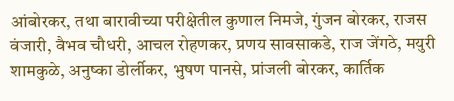आंबोरकर, तथा बारावीच्या परीक्षेतील कुणाल निमजे, गुंजन बोरकर, राजस वंजारी, वैभव चौधरी, आचल रोहणकर, प्रणय सावसाकडे, राज जेंगठे, मयुरी शामकुळे, अनुष्का डोर्लीकर, भुषण पानसे, प्रांजली बोरकर, कार्तिक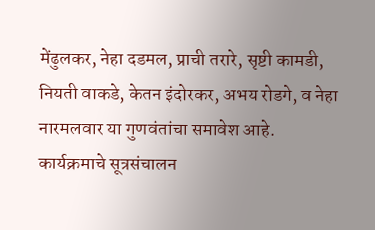मेंढुलकर, नेहा दडमल, प्राची तरारे, सृष्टी कामडी, नियती वाकडे, केतन इंदोरकर, अभय रोडगे, व नेहा नारमलवार या गुणवंतांचा समावेश आहे. कार्यक्रमाचे सूत्रसंचालन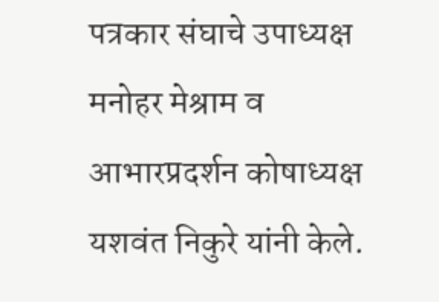पत्रकार संघाचे उपाध्यक्ष मनोहर मेश्राम व आभारप्रदर्शन कोषाध्यक्ष यशवंत निकुरे यांनी केले.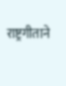राष्ट्रगीताने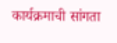कार्यक्रमाची सांगता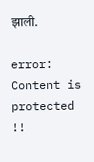झाली.

error: Content is protected !!